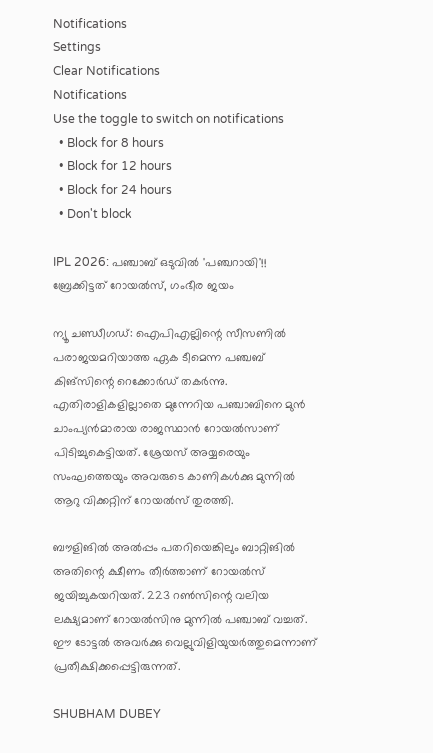Notifications
Settings
Clear Notifications
Notifications
Use the toggle to switch on notifications
  • Block for 8 hours
  • Block for 12 hours
  • Block for 24 hours
  • Don't block

IPL 2026: പഞ്ചാബ് ഒടുവില്‍ 'പഞ്ചറായി'!! ബ്രേക്കിട്ടത് റോയല്‍സ്, ഗംഭീര ജയം

ന്യൂ ചണ്ഡീഗഡ്: ഐപിഎല്ലിന്റെ സീസണില്‍ പരാജയമറിയാത്ത ഏക ടീമെന്ന പഞ്ചബ് കിങ്‌സിന്റെ റെക്കോര്‍ഡ് തകര്‍ന്നു. എതിരാളികളില്ലാതെ മുന്നേറിയ പഞ്ചാബിനെ മുന്‍ ചാംപ്യന്‍മാരായ രാജസ്ഥാന്‍ റോയല്‍സാണ് പിടിച്ചുകെട്ടിയത്. ശ്രേയസ് അയ്യരെയും സംഘത്തെയും അവരുടെ കാണികള്‍ക്കു മുന്നില്‍ ആറു വിക്കറ്റിന് റോയല്‍സ് തുരത്തി.

ബൗളിങില്‍ അല്‍പ്പം പതറിയെങ്കിലും ബാറ്റിങില്‍ അതിന്റെ ക്ഷീണം തീര്‍ത്താണ് റോയല്‍സ് ജയിച്ചുകയറിയത്. 223 റണ്‍സിന്റെ വലിയ ലക്ഷ്യമാണ് റോയല്‍സിനു മുന്നില്‍ പഞ്ചാബ് വച്ചത്. ഈ ടോട്ടല്‍ അവര്‍ക്കു വെല്ലുവിളിയുയര്‍ത്തുമെന്നാണ് പ്രതീക്ഷിക്കപ്പെട്ടിരുന്നത്.

SHUBHAM DUBEY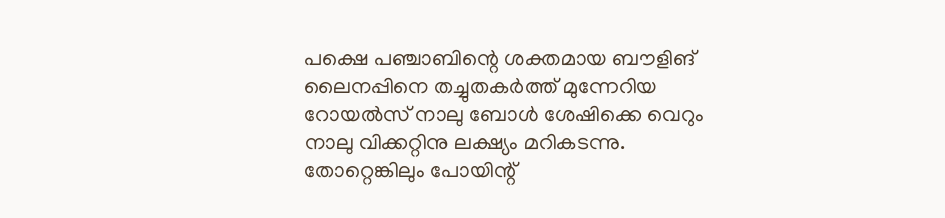പക്ഷെ പഞ്ചാബിന്റെ ശക്തമായ ബൗളിങ് ലൈനപ്പിനെ തച്ചുതകര്‍ത്ത് മുന്നേറിയ റോയല്‍സ് നാലു ബോള്‍ ശേഷിക്കെ വെറും നാലു വിക്കറ്റിനു ലക്ഷ്യം മറികടന്നു. തോറ്റെങ്കിലും പോയിന്റ്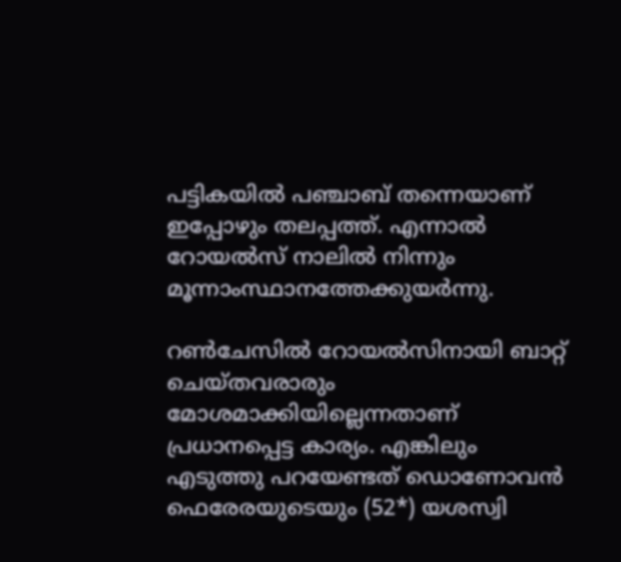പട്ടികയില്‍ പഞ്ചാബ് തന്നെയാണ് ഇപ്പോഴും തലപ്പത്ത്. എന്നാല്‍ റോയല്‍സ് നാലില്‍ നിന്നും മൂന്നാംസ്ഥാനത്തേക്കുയര്‍ന്നു.

റണ്‍ചേസില്‍ റോയല്‍സിനായി ബാറ്റ് ചെയ്തവരാരും മോശമാക്കിയില്ലെന്നതാണ് പ്രധാനപ്പെട്ട കാര്യം. എങ്കിലും എടുത്തു പറയേണ്ടത് ഡൊണോവന്‍ ഫെരേരയുടെയും (52*) യശസ്വി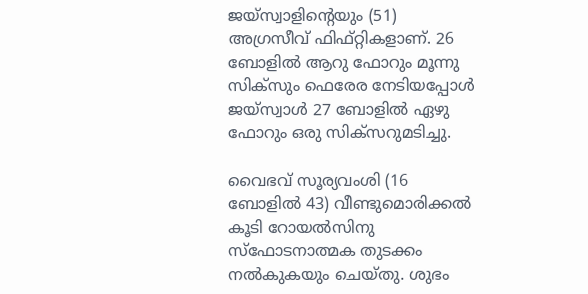ജയ്‌സ്വാളിന്റെയും (51) അഗ്രസീവ് ഫിഫ്റ്റികളാണ്. 26 ബോളില്‍ ആറു ഫോറും മൂന്നു സിക്‌സും ഫെരേര നേടിയപ്പോള്‍ ജയ്‌സ്വാള്‍ 27 ബോളില്‍ ഏഴു ഫോറും ഒരു സിക്‌സറുമടിച്ചു.

വൈഭവ് സൂര്യവംശി (16 ബോളില്‍ 43) വീണ്ടുമൊരിക്കല്‍ കൂടി റോയല്‍സിനു സ്‌ഫോടനാത്മക തുടക്കം നല്‍കുകയും ചെയ്തു. ശുഭം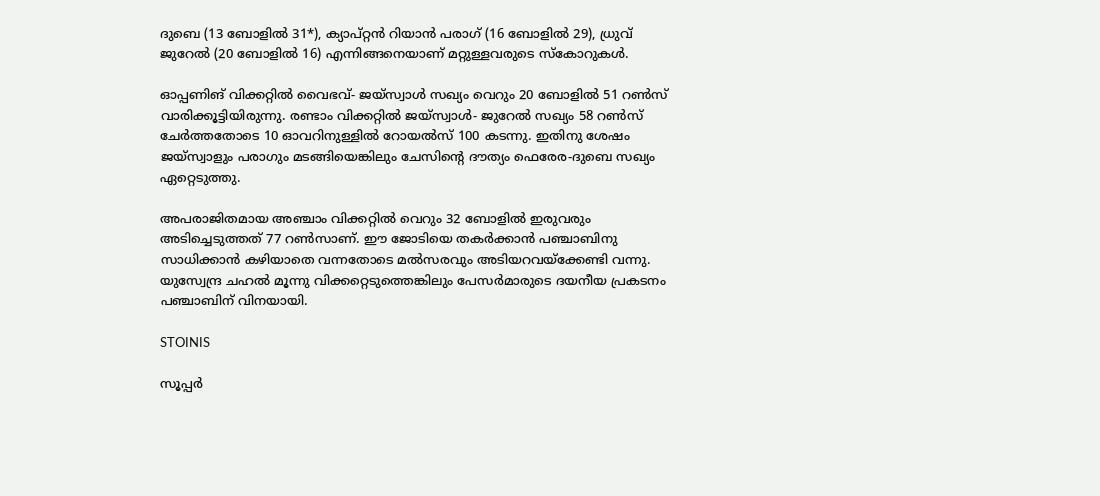ദുബെ (13 ബോളില്‍ 31*), ക്യാപ്റ്റന്‍ റിയാന്‍ പരാഗ് (16 ബോളില്‍ 29), ധ്രുവ് ജുറേല്‍ (20 ബോളില്‍ 16) എന്നിങ്ങനെയാണ് മറ്റുള്ളവരുടെ സ്‌കോറുകള്‍.

ഓപ്പണിങ് വിക്കറ്റില്‍ വൈഭവ്- ജയ്‌സ്വാള്‍ സഖ്യം വെറും 20 ബോളില്‍ 51 റണ്‍സ് വാരിക്കൂട്ടിയിരുന്നു. രണ്ടാം വിക്കറ്റില്‍ ജയ്‌സ്വാള്‍- ജുറേല്‍ സഖ്യം 58 റണ്‍സ് ചേര്‍ത്തതോടെ 10 ഓവറിനുള്ളില്‍ റോയല്‍സ് 100 കടന്നു. ഇതിനു ശേഷം ജയ്‌സ്വാളും പരാഗും മടങ്ങിയെങ്കിലും ചേസിന്റെ ദൗത്യം ഫെരേര-ദുബെ സഖ്യം ഏറ്റെടുത്തു.

അപരാജിതമായ അഞ്ചാം വിക്കറ്റില്‍ വെറും 32 ബോളില്‍ ഇരുവരും അടിച്ചെടുത്തത് 77 റണ്‍സാണ്. ഈ ജോടിയെ തകര്‍ക്കാന്‍ പഞ്ചാബിനു സാധിക്കാന്‍ കഴിയാതെ വന്നതോടെ മല്‍സരവും അടിയറവയ്‌ക്കേണ്ടി വന്നു. യുസ്വേന്ദ്ര ചഹല്‍ മൂന്നു വിക്കറ്റെടുത്തെങ്കിലും പേസര്‍മാരുടെ ദയനീയ പ്രകടനം പഞ്ചാബിന് വിനയായി.

STOINIS

സൂപ്പര്‍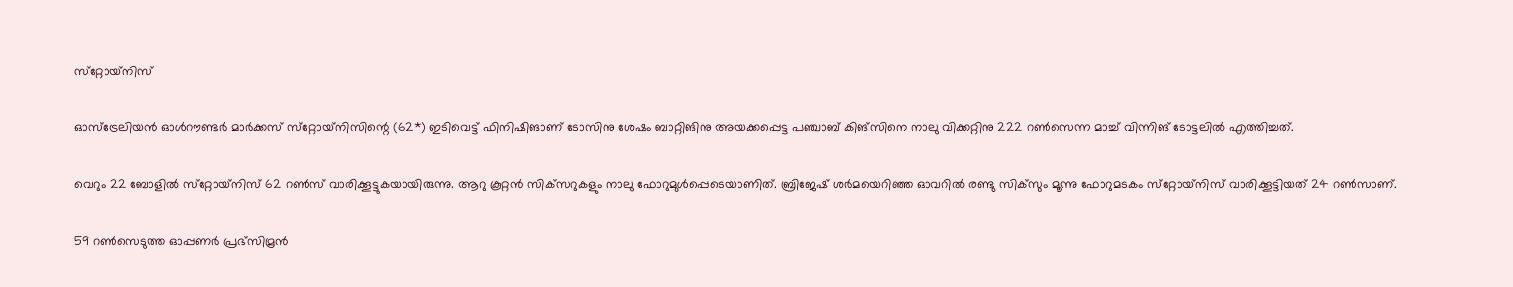സ്‌റ്റോയ്‌നിസ്

ഓസ്‌ട്രേലിയന്‍ ഓള്‍റൗണ്ടര്‍ മാര്‍ക്കസ് സ്‌റ്റോയ്‌നിസിന്റെ (62*) ഇടിവെട്ട് ഫിനിഷിങാണ് ടോസിനു ശേഷം ബാറ്റിങിനു അയക്കപ്പെട്ട പഞ്ചാബ് കിങ്‌സിനെ നാലു വിക്കറ്റിനു 222 റണ്‍സെന്ന മാച്ച് വിന്നിങ് ടോട്ടലില്‍ എത്തിച്ചത്.

വെറും 22 ബോളില്‍ സ്‌റ്റോയ്‌നിസ് 62 റണ്‍സ് വാരിക്കൂട്ടുകയായിരുന്നു. ആറു കൂറ്റന്‍ സിക്‌സറുകളും നാലു ഫോറുമുള്‍പ്പെടെയാണിത്. ബ്രിജേഷ് ശര്‍മയെറിഞ്ഞ ഓവറില്‍ രണ്ടു സിക്‌സും മൂന്നു ഫോറുമടകം സ്‌റ്റോയ്‌നിസ് വാരിക്കൂട്ടിയത് 24 റണ്‍സാണ്.

59 റണ്‍സെടുത്ത ഓപ്പണര്‍ പ്രഭ്‌സിമ്രന്‍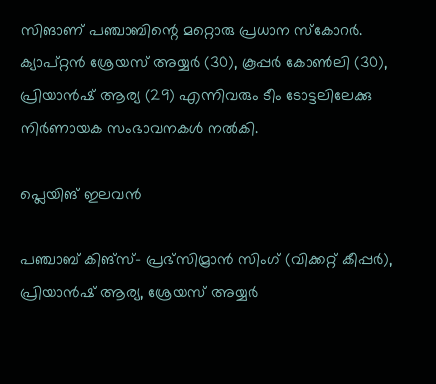സിങാണ് പഞ്ചാബിന്റെ മറ്റൊരു പ്രധാന സ്‌കോറര്‍. ക്യാപ്റ്റന്‍ ശ്രേയസ് അയ്യര്‍ (30), കൂപ്പര്‍ കോണ്‍ലി (30), പ്രിയാന്‍ഷ് ആര്യ (29) എന്നിവരും ടീം ടോട്ടലിലേക്കു നിര്‍ണായക സംഭാവനകള്‍ നല്‍കി.

പ്ലെയിങ് ഇലവന്‍

പഞ്ചാബ് കിങ്‌സ്- പ്രഭ്സിമ്രാന്‍ സിംഗ് (വിക്കറ്റ് കീപ്പര്‍), പ്രിയാന്‍ഷ് ആര്യ, ശ്രേയസ് അയ്യര്‍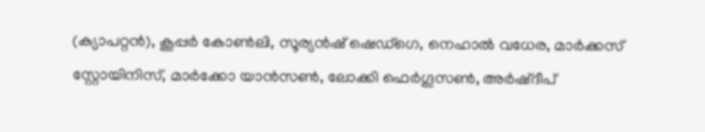(ക്യാപറ്റന്‍), കൂപ്പര്‍ കോണ്‍ലി, സൂര്യന്‍ഷ് ഷെഡ്ഗെ, നെഹാല്‍ വധേര, മാര്‍ക്കസ് സ്റ്റോയിനിസ്, മാര്‍ക്കോ യാന്‍സണ്‍, ലോക്കി ഫെര്‍ഗൂസണ്‍, അര്‍ഷ്ദീപ്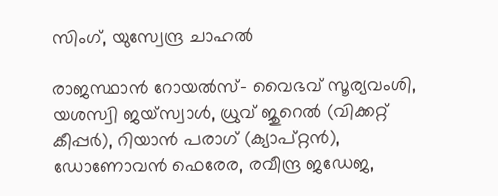സിംഗ്, യുസ്വേന്ദ്ര ചാഹല്‍

രാജസ്ഥാന്‍ റോയല്‍സ്- വൈഭവ് സൂര്യവംശി, യശസ്വി ജയ്സ്വാള്‍, ധ്രുവ് ജുറെല്‍ (വിക്കറ്റ് കീപ്പര്‍), റിയാന്‍ പരാഗ് (ക്യാപ്റ്റന്‍), ഡോണോവന്‍ ഫെരേര, രവീന്ദ്ര ജഡേജ,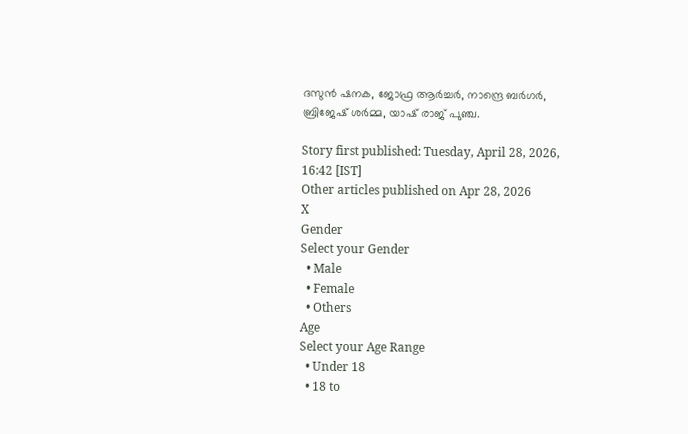ദസുന്‍ ഷനക, ജോഫ്ര ആര്‍ച്ചര്‍, നാന്ദ്രെ ബര്‍ഗര്‍, ബ്രിജേഷ് ശര്‍മ്മ, യാഷ് രാജ് പുഞ്ച.

Story first published: Tuesday, April 28, 2026, 16:42 [IST]
Other articles published on Apr 28, 2026
X
Gender
Select your Gender
  • Male
  • Female
  • Others
Age
Select your Age Range
  • Under 18
  • 18 to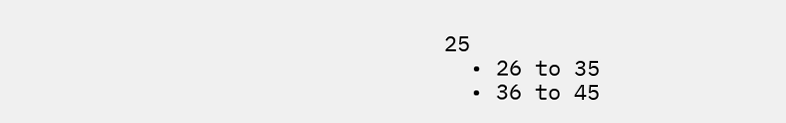25
  • 26 to 35
  • 36 to 45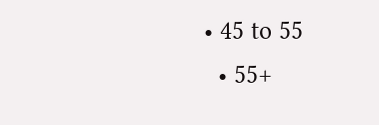• 45 to 55
  • 55+